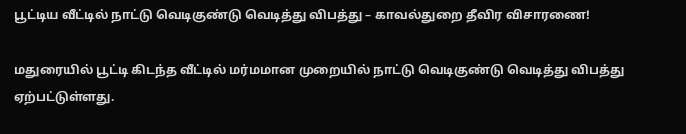பூட்டிய வீட்டில் நாட்டு வெடிகுண்டு வெடித்து விபத்து – காவல்துறை தீவிர விசாரணை!

மதுரையில் பூட்டி கிடந்த வீட்டில் மர்மமான முறையில் நாட்டு வெடிகுண்டு வெடித்து விபத்து ஏற்பட்டுள்ளது.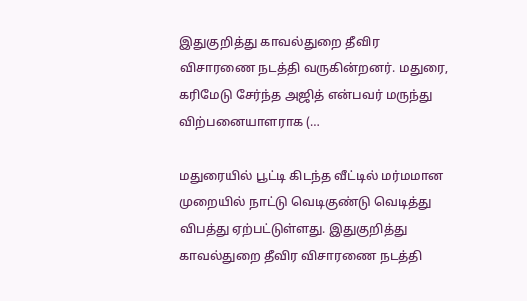இதுகுறித்து காவல்துறை தீவிர விசாரணை நடத்தி வருகின்றனர். மதுரை, கரிமேடு சேர்ந்த அஜித் என்பவர் மருந்து விற்பனையாளராக (…

மதுரையில் பூட்டி கிடந்த வீட்டில் மர்மமான முறையில் நாட்டு வெடிகுண்டு வெடித்து விபத்து ஏற்பட்டுள்ளது. இதுகுறித்து காவல்துறை தீவிர விசாரணை நடத்தி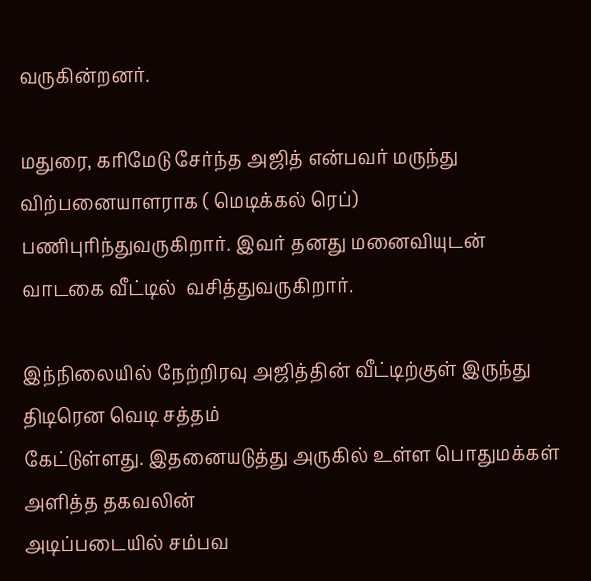வருகின்றனர்.

மதுரை, கரிமேடு சேர்ந்த அஜித் என்பவர் மருந்து விற்பனையாளராக ( மெடிக்கல் ரெப்) பணிபுரிந்துவருகிறார். இவர் தனது மனைவியுடன் வாடகை வீட்டில்  வசித்துவருகிறார்.

இந்நிலையில் நேற்றிரவு அஜித்தின் வீட்டிற்குள் இருந்து திடிரென வெடி சத்தம்
கேட்டுள்ளது. இதனையடுத்து அருகில் உள்ள பொதுமக்கள் அளித்த தகவலின்
அடிப்படையில் சம்பவ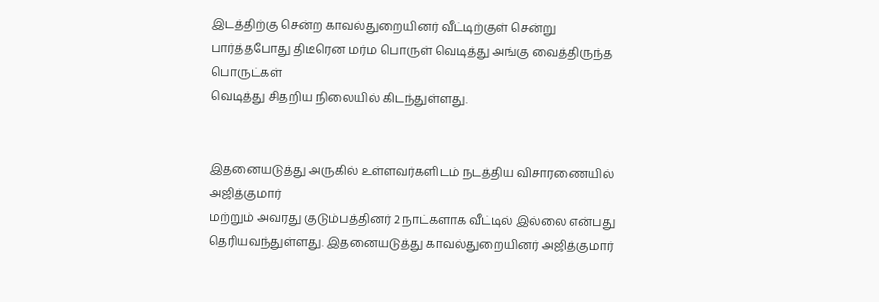இடத்திற்கு சென்ற காவல்துறையினர் வீட்டிற்குள் சென்று
பார்த்தபோது திடீரென மர்ம பொருள் வெடித்து அங்கு வைத்திருந்த பொருட்கள்
வெடித்து சிதறிய நிலையில் கிடந்துள்ளது.


இதனையடுத்து அருகில் உள்ளவர்களிடம் நடத்திய விசாரணையில் அஜித்குமார்
மற்றும் அவரது குடும்பத்தினர் 2 நாட்களாக வீட்டில் இல்லை என்பது
தெரியவந்துள்ளது. இதனையடுத்து காவல்துறையினர் அஜித்குமார்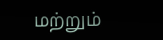மற்றும்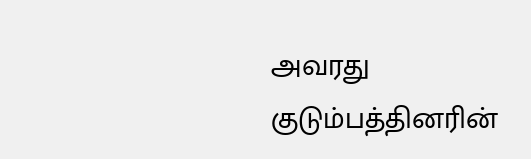அவரது
குடும்பத்தினரின்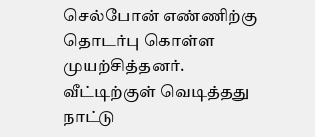செல்போன் எண்ணிற்கு தொடர்பு கொள்ள முயற்சித்தனர். வீட்டிற்குள் வெடித்தது நாட்டு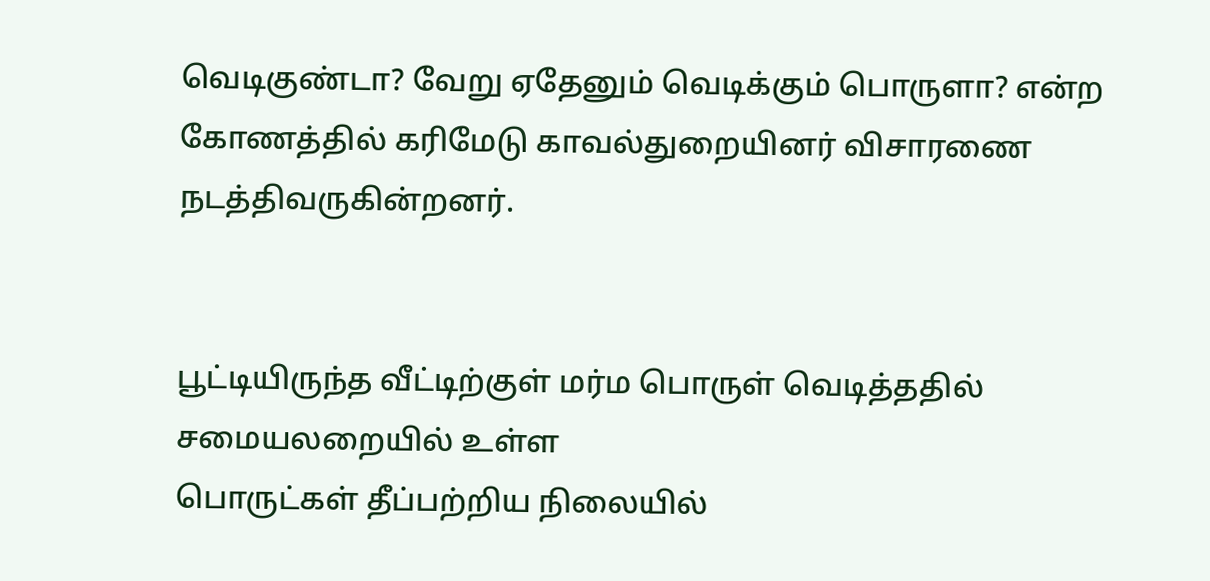வெடிகுண்டா? வேறு ஏதேனும் வெடிக்கும் பொருளா? என்ற கோணத்தில் கரிமேடு காவல்துறையினர் விசாரணை நடத்திவருகின்றனர்.


பூட்டியிருந்த வீட்டிற்குள் மர்ம பொருள் வெடித்ததில் சமையலறையில் உள்ள
பொருட்கள் தீப்பற்றிய நிலையில்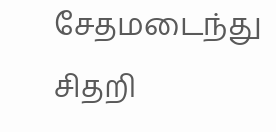சேதமடைந்து சிதறி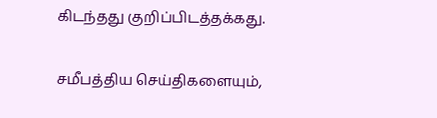கிடந்தது குறிப்பிடத்தக்கது.

சமீபத்திய செய்திகளையும்,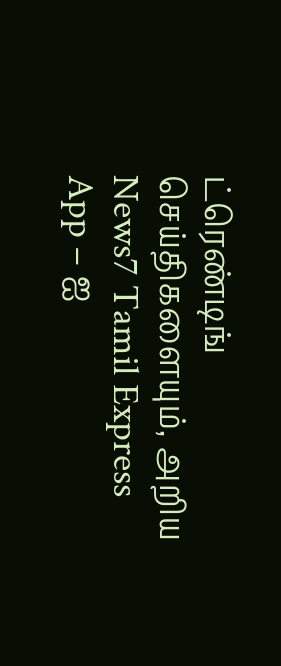ட்ரெண்டிங் செய்திகளையும், அறிய News7 Tamil Express App – ஐ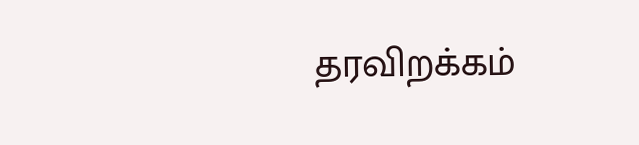தரவிறக்கம்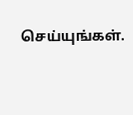செய்யுங்கள்.